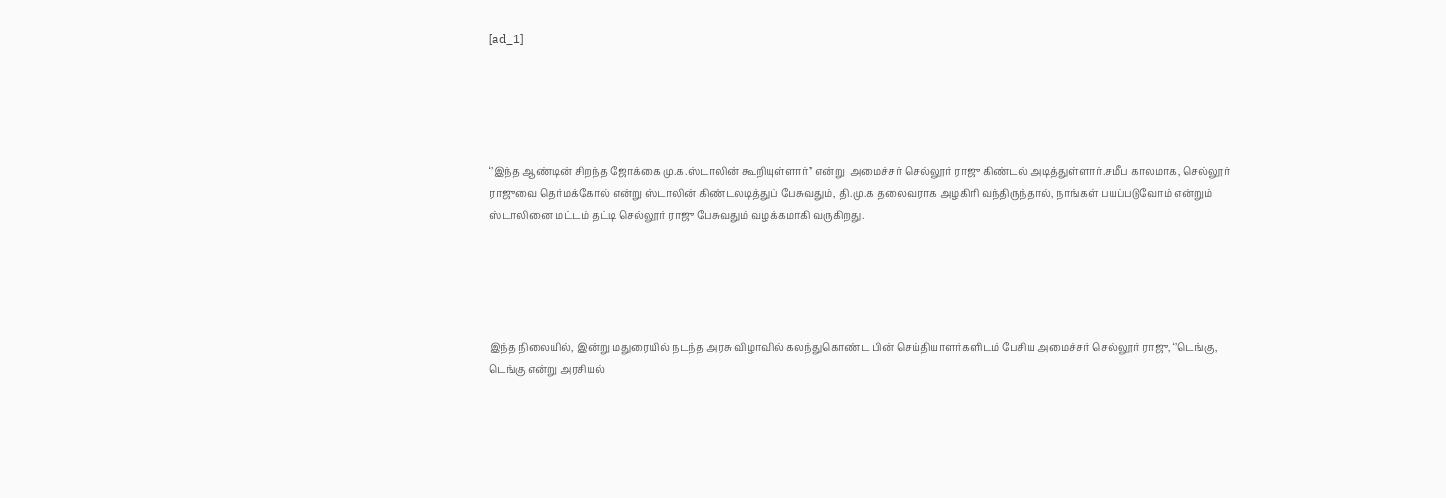[ad_1]





‘’இந்த ஆண்டின் சிறந்த ஜோக்கை மு.க.ஸ்டாலின் கூறியுள்ளார்’’ என்று  அமைச்சர் செல்லூர் ராஜு கிண்டல் அடித்துள்ளார்.சமீப காலமாக, செல்லூர் ராஜுவை தெர்மக்கோல் என்று ஸ்டாலின் கிண்டலடித்துப் பேசுவதும், தி.மு.க தலைவராக அழகிரி வந்திருந்தால், நாங்கள் பயப்படுவோம் என்றும் ஸ்டாலினை மட்டம் தட்டி செல்லூர் ராஜு பேசுவதும் வழக்கமாகி வருகிறது.





இந்த நிலையில், இன்று மதுரையில் நடந்த அரசு விழாவில் கலந்துகொண்ட பின் செய்தியாளர்களிடம் பேசிய அமைச்சர் செல்லூர் ராஜு, ‘’டெங்கு, டெங்கு என்று அரசியல்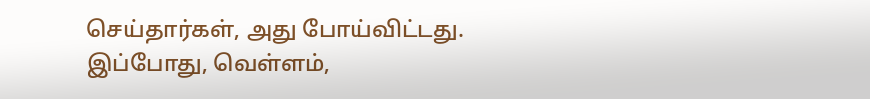செய்தார்கள், அது போய்விட்டது. இப்போது, வெள்ளம்,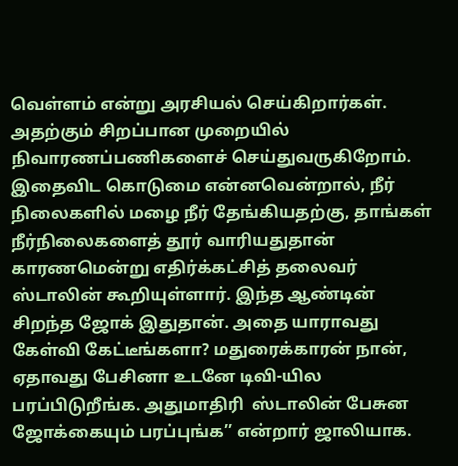வெள்ளம் என்று அரசியல் செய்கிறார்கள். அதற்கும் சிறப்பான முறையில் நிவாரணப்பணிகளைச் செய்துவருகிறோம். இதைவிட கொடுமை என்னவென்றால், நீர் நிலைகளில் மழை நீர் தேங்கியதற்கு, தாங்கள் நீர்நிலைகளைத் தூர் வாரியதுதான் காரணமென்று எதிர்க்கட்சித் தலைவர் ஸ்டாலின் கூறியுள்ளார். இந்த ஆண்டின் சிறந்த ஜோக் இதுதான். அதை யாராவது கேள்வி கேட்டீங்களா? மதுரைக்காரன் நான், ஏதாவது பேசினா உடனே டிவி-யில பரப்பிடுறீங்க. அதுமாதிரி  ஸ்டாலின் பேசுன ஜோக்கையும் பரப்புங்க’’ என்றார் ஜாலியாக.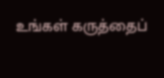உங்கள் கருத்தைப்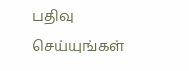பதிவு செய்யுங்கள்